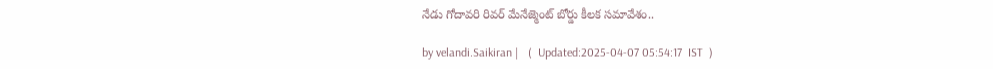నేడు గోదావరి రివర్ మేనేజ్మెంట్ బోర్డు కీలక సమావేశం..

by velandi.Saikiran |   (  Updated:2025-04-07 05:54:17  IST  )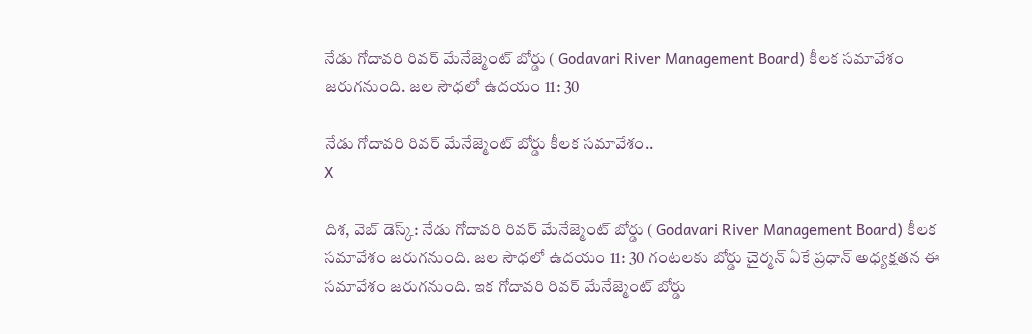నేడు గోదావరి రివర్ మేనేజ్మెంట్ బోర్డు ( Godavari River Management Board) కీలక సమావేశం జరుగనుంది. జల సౌధలో ఉదయం 11: 30

నేడు గోదావరి రివర్ మేనేజ్మెంట్ బోర్డు కీలక సమావేశం..
X

దిశ, వెబ్ డెస్క్: నేడు గోదావరి రివర్ మేనేజ్మెంట్ బోర్డు ( Godavari River Management Board) కీలక సమావేశం జరుగనుంది. జల సౌధలో ఉదయం 11: 30 గంటలకు బోర్డు చైర్మన్ ఏకే ప్రధాన్ అధ్యక్షతన ఈ సమావేశం జరుగనుంది. ఇక గోదావరి రివర్ మేనేజ్మెంట్ బోర్డు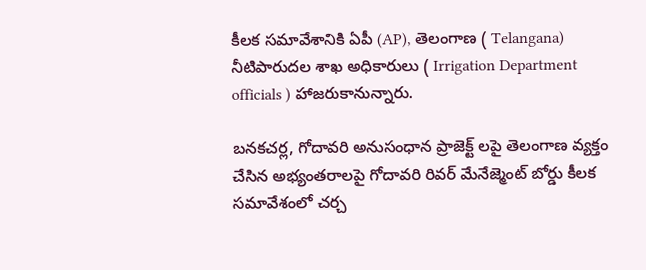కీలక సమావేశానికి ఏపీ (AP), తెలంగాణ ( Telangana) నీటిపారుదల శాఖ అధికారులు ( Irrigation Department officials ) హాజరుకానున్నారు.

బనకచర్ల, గోదావరి అనుసంధాన ప్రాజెక్ట్ లపై తెలంగాణ వ్యక్తం చేసిన అభ్యంతరాలపై గోదావరి రివర్ మేనేజ్మెంట్ బోర్డు కీలక సమావేశంలో చర్చ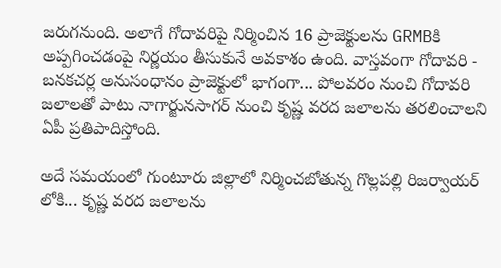జరుగనుంది. అలాగే గోదావరిపై నిర్మించిన 16 ప్రాజెక్టులను GRMBకి అప్పగించడంపై నిర్ణయం తీసుకునే అవకాశం ఉంది. వాస్తవంగా గోదావరి - బనకచర్ల అనుసంధానం ప్రాజెక్టులో భాగంగా... పోలవరం నుంచి గోదావరి జలాలతో పాటు నాగార్జునసాగర్ నుంచి కృష్ణ వరద జలాలను తరలించాలని ఏపీ ప్రతిపాదిస్తోంది.

అదే సమయంలో గుంటూరు జిల్లాలో నిర్మించబోతున్న గొల్లపల్లి రిజర్వాయర్ లోకి... కృష్ణ వరద జలాలను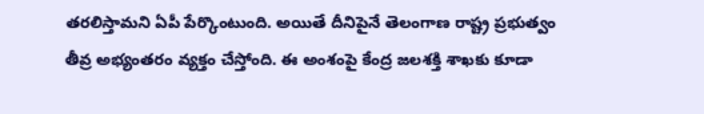తరలిస్తామని ఏపీ పేర్కొంటుంది. అయితే దీనిపైనే తెలంగాణ రాష్ట్ర ప్రభుత్వం తీవ్ర అభ్యంతరం వ్యక్తం చేస్తోంది. ఈ అంశంపై కేంద్ర జలశక్తి శాఖకు కూడా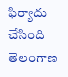ఫిర్యాదు చేసింది తెలంగాణ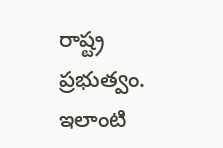రాష్ట్ర ప్రభుత్వం. ఇలాంటి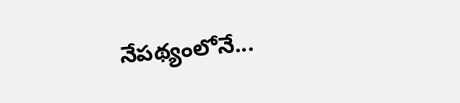నేపథ్యంలోనే...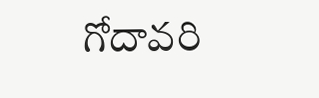గోదావరి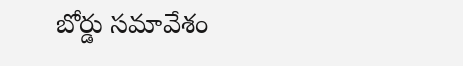బోర్డు సమావేశం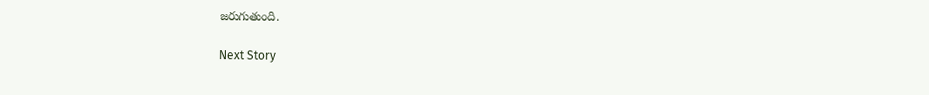జరుగుతుంది.

Next Story